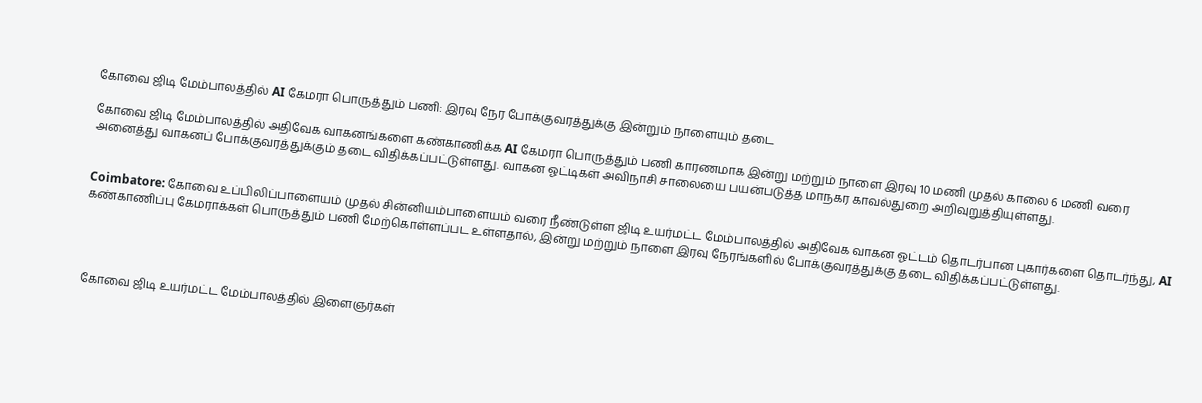கோவை ஜிடி மேம்பாலத்தில் AI கேமரா பொருத்தும் பணி: இரவு நேர போக்குவரத்துக்கு இன்றும் நாளையும் தடை

கோவை ஜிடி மேம்பாலத்தில் அதிவேக வாகனங்களை கண்காணிக்க AI கேமரா பொருத்தும் பணி காரணமாக இன்று மற்றும் நாளை இரவு 10 மணி முதல் காலை 6 மணி வரை அனைத்து வாகனப் போக்குவரத்துக்கும் தடை விதிக்கப்பட்டுள்ளது. வாகன ஓட்டிகள் அவிநாசி சாலையை பயன்படுத்த மாநகர காவல்துறை அறிவுறுத்தியுள்ளது.


Coimbatore: கோவை உப்பிலிப்பாளையம் முதல் சின்னியம்பாளையம் வரை நீண்டுள்ள ஜிடி உயர்மட்ட மேம்பாலத்தில் அதிவேக வாகன ஓட்டம் தொடர்பான புகார்களை தொடர்ந்து, AI கண்காணிப்பு கேமராக்கள் பொருத்தும் பணி மேற்கொள்ளப்பட உள்ளதால், இன்று மற்றும் நாளை இரவு நேரங்களில் போக்குவரத்துக்கு தடை விதிக்கப்பட்டுள்ளது.




கோவை ஜிடி உயர்மட்ட மேம்பாலத்தில் இளைஞர்கள்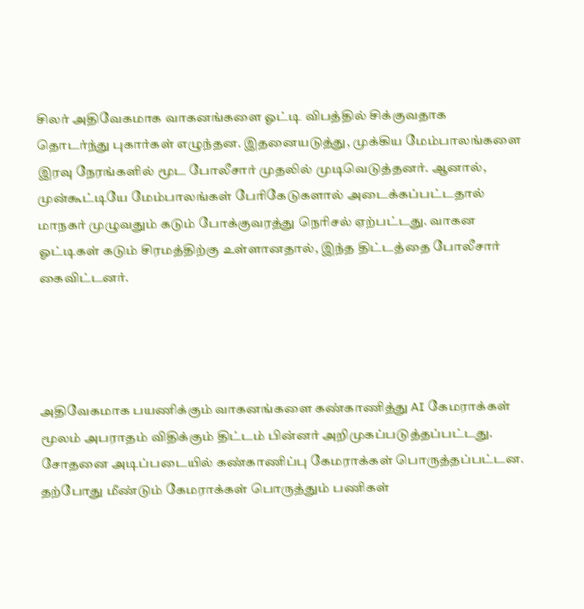சிலர் அதிவேகமாக வாகனங்களை ஓட்டி விபத்தில் சிக்குவதாக தொடர்ந்து புகார்கள் எழுந்தன. இதனையடுத்து, முக்கிய மேம்பாலங்களை இரவு நேரங்களில் மூட போலீசார் முதலில் முடிவெடுத்தனர். ஆனால், முன்கூட்டியே மேம்பாலங்கள் பேரிகேடுகளால் அடைக்கப்பட்டதால் மாநகர் முழுவதும் கடும் போக்குவரத்து நெரிசல் ஏற்பட்டது. வாகன ஓட்டிகள் கடும் சிரமத்திற்கு உள்ளானதால், இந்த திட்டத்தை போலீசார் கைவிட்டனர்.




அதிவேகமாக பயணிக்கும் வாகனங்களை கண்காணித்து AI கேமராக்கள் மூலம் அபராதம் விதிக்கும் திட்டம் பின்னர் அறிமுகப்படுத்தப்பட்டது. சோதனை அடிப்படையில் கண்காணிப்பு கேமராக்கள் பொருத்தப்பட்டன. தற்போது மீண்டும் கேமராக்கள் பொருத்தும் பணிகள்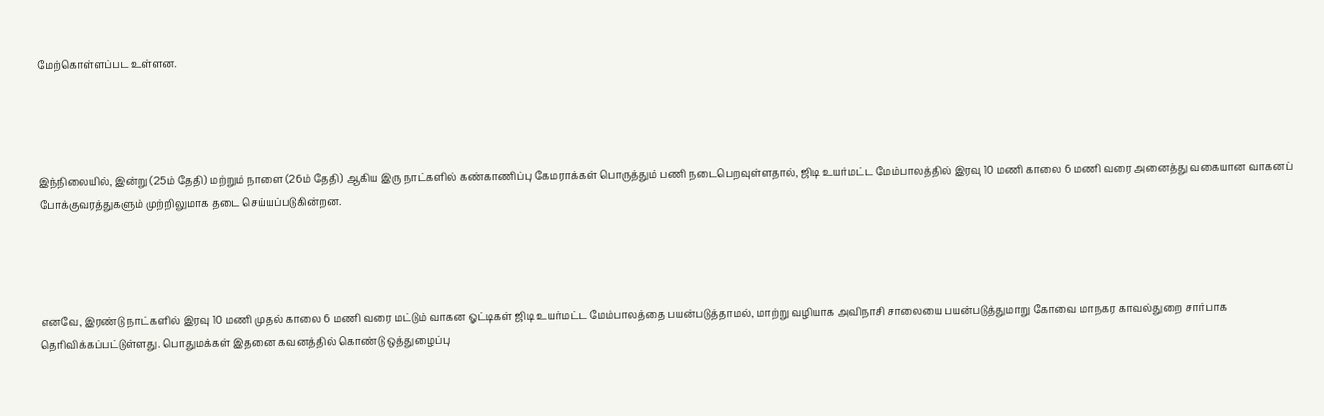மேற்கொள்ளப்பட உள்ளன.




இந்நிலையில், இன்று (25ம் தேதி) மற்றும் நாளை (26ம் தேதி) ஆகிய இரு நாட்களில் கண்காணிப்பு கேமராக்கள் பொருத்தும் பணி நடைபெறவுள்ளதால், ஜிடி உயர்மட்ட மேம்பாலத்தில் இரவு 10 மணி காலை 6 மணி வரை அனைத்து வகையான வாகனப் போக்குவரத்துகளும் முற்றிலுமாக தடை செய்யப்படுகின்றன.




எனவே, இரண்டு நாட்களில் இரவு 10 மணி முதல் காலை 6 மணி வரை மட்டும் வாகன ஓட்டிகள் ஜிடி உயர்மட்ட மேம்பாலத்தை பயன்படுத்தாமல், மாற்று வழியாக அவிநாசி சாலையை பயன்படுத்துமாறு கோவை மாநகர காவல்துறை சார்பாக தெரிவிக்கப்பட்டுள்ளது. பொதுமக்கள் இதனை கவனத்தில் கொண்டு ஒத்துழைப்பு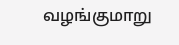வழங்குமாறு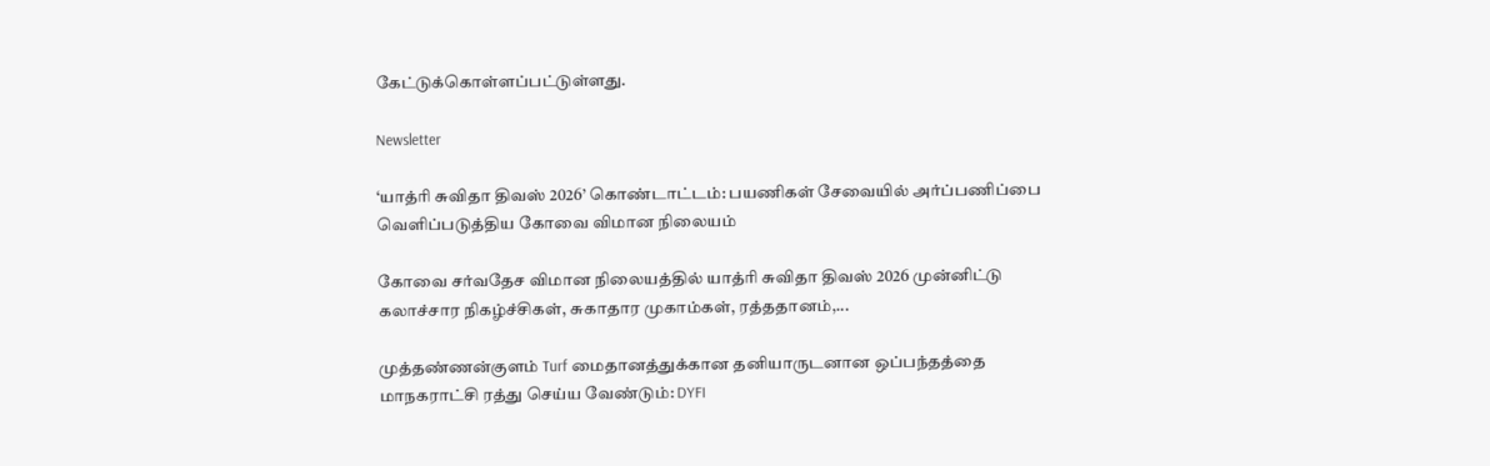கேட்டுக்கொள்ளப்பட்டுள்ளது.

Newsletter

‘யாத்ரி சுவிதா திவஸ் 2026’ கொண்டாட்டம்: பயணிகள் சேவையில் அர்ப்பணிப்பை வெளிப்படுத்திய கோவை விமான நிலையம்

கோவை சர்வதேச விமான நிலையத்தில் யாத்ரி சுவிதா திவஸ் 2026 முன்னிட்டு கலாச்சார நிகழ்ச்சிகள், சுகாதார முகாம்கள், ரத்ததானம்,...

முத்தண்ணன்குளம் Turf மைதானத்துக்கான தனியாருடனான ஒப்பந்தத்தை மாநகராட்சி ரத்து செய்ய வேண்டும்: DYFI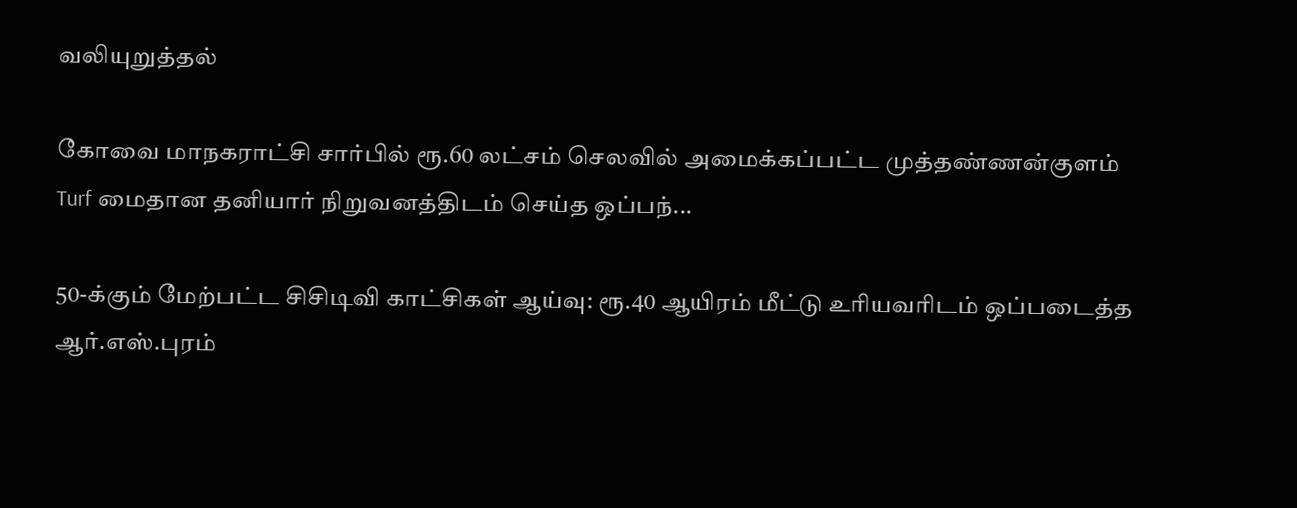வலியுறுத்தல்

கோவை மாநகராட்சி சார்பில் ரூ.60 லட்சம் செலவில் அமைக்கப்பட்ட முத்தண்ணன்குளம் Turf மைதான தனியார் நிறுவனத்திடம் செய்த ஒப்பந்...

50-க்கும் மேற்பட்ட சிசிடிவி காட்சிகள் ஆய்வு: ரூ.40 ஆயிரம் மீட்டு உரியவரிடம் ஒப்படைத்த ஆர்.எஸ்.புரம்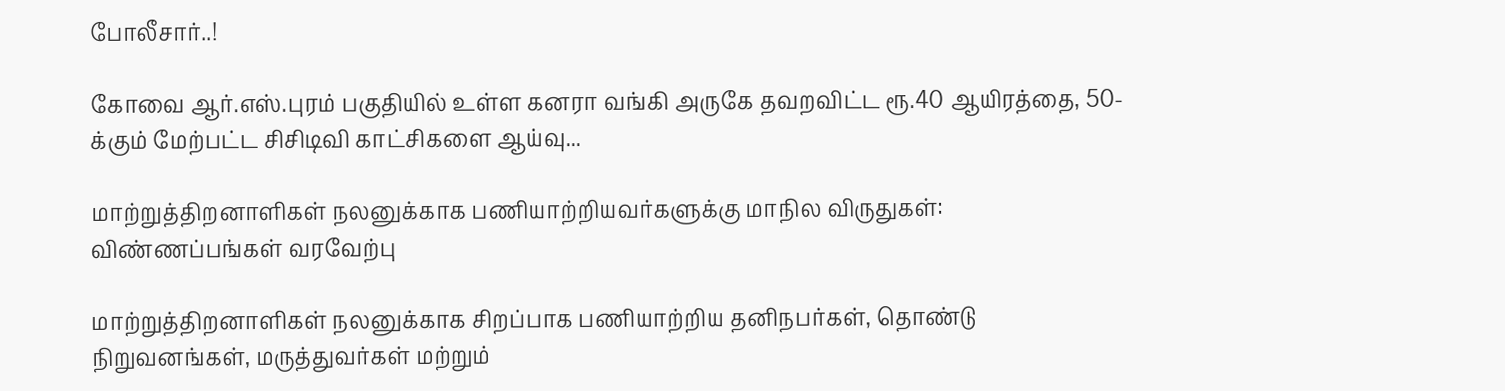போலீசார்..!

கோவை ஆர்.எஸ்.புரம் பகுதியில் உள்ள கனரா வங்கி அருகே தவறவிட்ட ரூ.40 ஆயிரத்தை, 50-க்கும் மேற்பட்ட சிசிடிவி காட்சிகளை ஆய்வு...

மாற்றுத்திறனாளிகள் நலனுக்காக பணியாற்றியவர்களுக்கு மாநில விருதுகள்: விண்ணப்பங்கள் வரவேற்பு

மாற்றுத்திறனாளிகள் நலனுக்காக சிறப்பாக பணியாற்றிய தனிநபர்கள், தொண்டு நிறுவனங்கள், மருத்துவர்கள் மற்றும்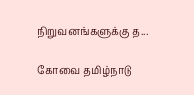நிறுவனங்களுக்கு த...

கோவை தமிழ்நாடு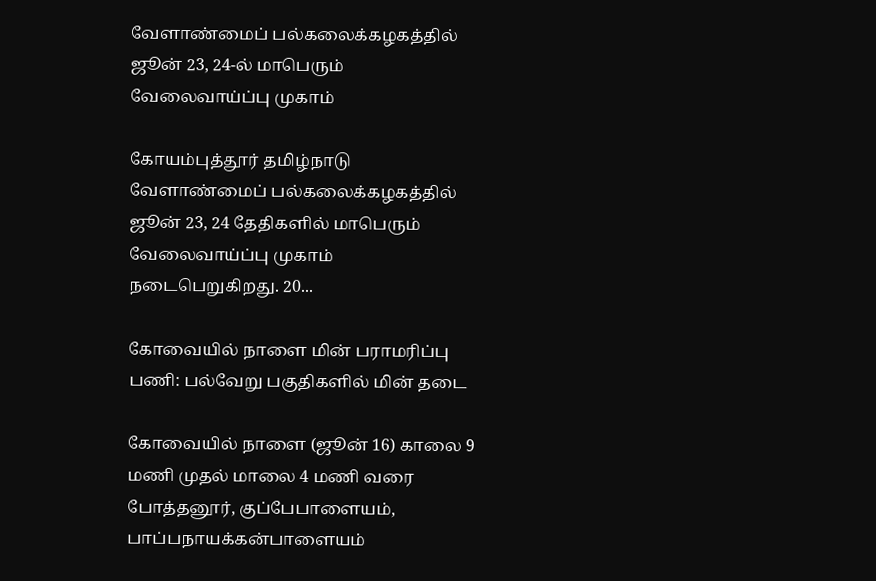வேளாண்மைப் பல்கலைக்கழகத்தில் ஜூன் 23, 24-ல் மாபெரும் வேலைவாய்ப்பு முகாம்

கோயம்புத்தூர் தமிழ்நாடு வேளாண்மைப் பல்கலைக்கழகத்தில் ஜூன் 23, 24 தேதிகளில் மாபெரும் வேலைவாய்ப்பு முகாம் நடைபெறுகிறது. 20...

கோவையில் நாளை மின் பராமரிப்பு பணி: பல்வேறு பகுதிகளில் மின் தடை

கோவையில் நாளை (ஜூன் 16) காலை 9 மணி முதல் மாலை 4 மணி வரை போத்தனூர், குப்பேபாளையம், பாப்பநாயக்கன்பாளையம்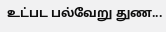உட்பட பல்வேறு துண...